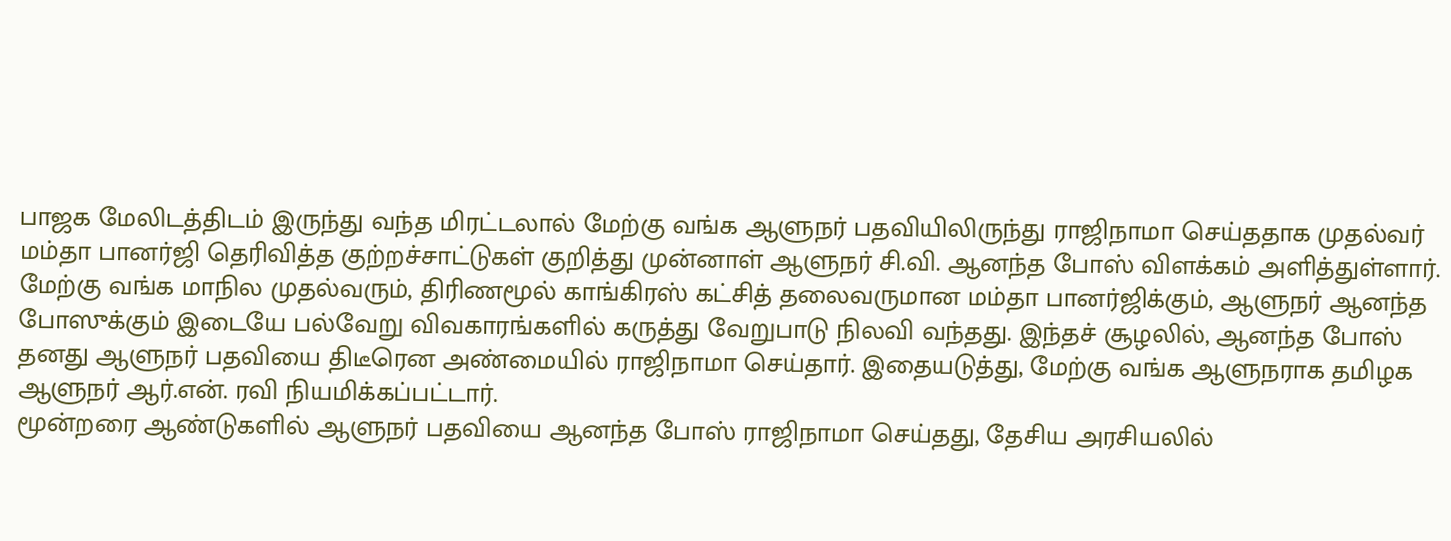பாஜக மேலிடத்திடம் இருந்து வந்த மிரட்டலால் மேற்கு வங்க ஆளுநர் பதவியிலிருந்து ராஜிநாமா செய்ததாக முதல்வர் மம்தா பானர்ஜி தெரிவித்த குற்றச்சாட்டுகள் குறித்து முன்னாள் ஆளுநர் சி.வி. ஆனந்த போஸ் விளக்கம் அளித்துள்ளார்.
மேற்கு வங்க மாநில முதல்வரும், திரிணமூல் காங்கிரஸ் கட்சித் தலைவருமான மம்தா பானர்ஜிக்கும், ஆளுநர் ஆனந்த போஸுக்கும் இடையே பல்வேறு விவகாரங்களில் கருத்து வேறுபாடு நிலவி வந்தது. இந்தச் சூழலில், ஆனந்த போஸ் தனது ஆளுநர் பதவியை திடீரென அண்மையில் ராஜிநாமா செய்தார். இதையடுத்து, மேற்கு வங்க ஆளுநராக தமிழக ஆளுநர் ஆர்.என். ரவி நியமிக்கப்பட்டார்.
மூன்றரை ஆண்டுகளில் ஆளுநர் பதவியை ஆனந்த போஸ் ராஜிநாமா செய்தது, தேசிய அரசியலில்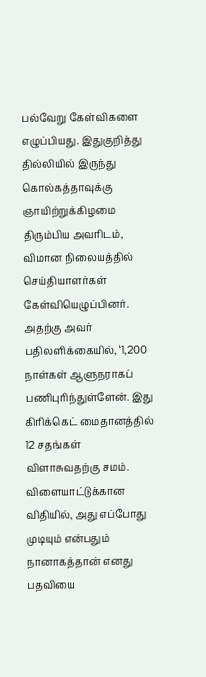பல்வேறு கேள்விகளை எழுப்பியது. இதுகுறித்து தில்லியில் இருந்து கொல்கத்தாவுக்கு ஞாயிற்றுக்கிழமை திரும்பிய அவரிடம், விமான நிலையத்தில் செய்தியாளர்கள் கேள்வியெழுப்பினர்.
அதற்கு அவர் பதிலளிக்கையில், ‘1,200 நாள்கள் ஆளுநராகப் பணிபுரிந்துள்ளேன். இது கிரிக்கெட் மைதானத்தில் 12 சதங்கள் விளாசுவதற்கு சமம். விளையாட்டுக்கான விதியில், அது எப்போது முடியும் என்பதும் நானாகத்தான் எனது பதவியை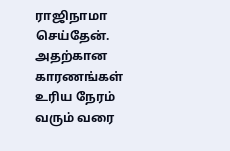ராஜிநாமா செய்தேன். அதற்கான காரணங்கள் உரிய நேரம் வரும் வரை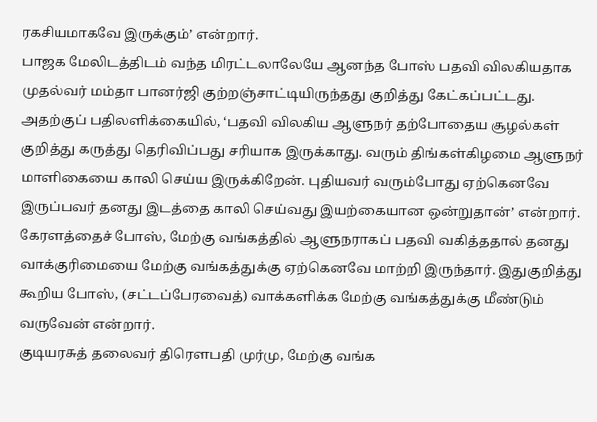ரகசியமாகவே இருக்கும்’ என்றார்.
பாஜக மேலிடத்திடம் வந்த மிரட்டலாலேயே ஆனந்த போஸ் பதவி விலகியதாக முதல்வர் மம்தா பானர்ஜி குற்றஞ்சாட்டியிருந்தது குறித்து கேட்கப்பட்டது. அதற்குப் பதிலளிக்கையில், ‘பதவி விலகிய ஆளுநர் தற்போதைய சூழல்கள் குறித்து கருத்து தெரிவிப்பது சரியாக இருக்காது. வரும் திங்கள்கிழமை ஆளுநர் மாளிகையை காலி செய்ய இருக்கிறேன். புதியவர் வரும்போது ஏற்கெனவே இருப்பவர் தனது இடத்தை காலி செய்வது இயற்கையான ஒன்றுதான்’ என்றார்.
கேரளத்தைச் போஸ், மேற்கு வங்கத்தில் ஆளுநராகப் பதவி வகித்ததால் தனது வாக்குரிமையை மேற்கு வங்கத்துக்கு ஏற்கெனவே மாற்றி இருந்தார். இதுகுறித்து கூறிய போஸ், (சட்டப்பேரவைத்) வாக்களிக்க மேற்கு வங்கத்துக்கு மீண்டும் வருவேன் என்றார்.
குடியரசுத் தலைவர் திரெளபதி முர்மு, மேற்கு வங்க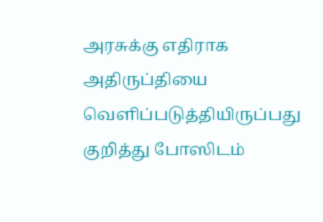அரசுக்கு எதிராக அதிருப்தியை வெளிப்படுத்தியிருப்பது குறித்து போஸிடம்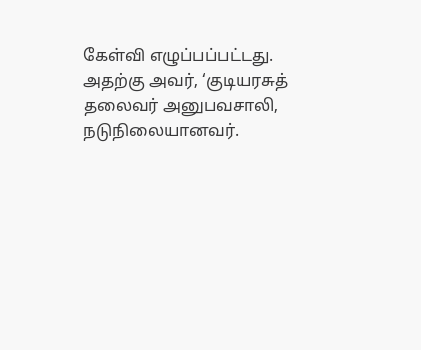கேள்வி எழுப்பப்பட்டது. அதற்கு அவர், ‘குடியரசுத் தலைவர் அனுபவசாலி, நடுநிலையானவர்.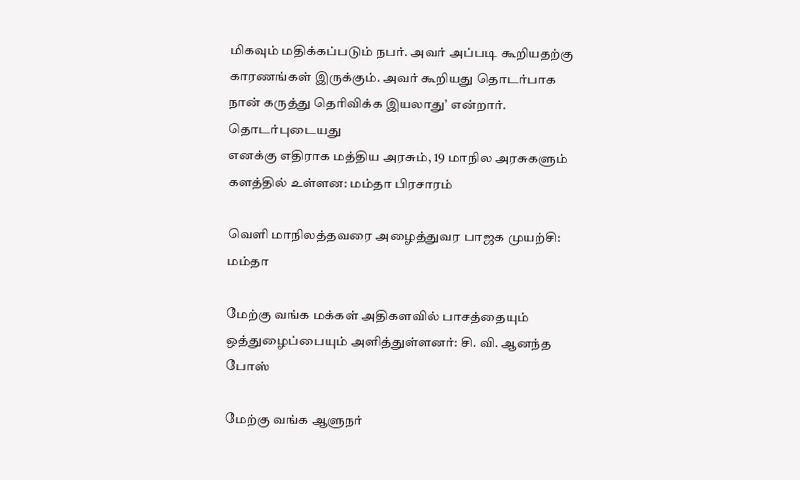மிகவும் மதிக்கப்படும் நபர். அவர் அப்படி கூறியதற்கு காரணங்கள் இருக்கும். அவர் கூறியது தொடர்பாக நான் கருத்து தெரிவிக்க இயலாது’ என்றார்.
தொடர்புடையது
எனக்கு எதிராக மத்திய அரசும், 19 மாநில அரசுகளும் களத்தில் உள்ளன: மம்தா பிரசாரம்

வெளி மாநிலத்தவரை அழைத்துவர பாஜக முயற்சி: மம்தா

மேற்கு வங்க மக்கள் அதிகளவில் பாசத்தையும் ஒத்துழைப்பையும் அளித்துள்ளனர்: சி. வி. ஆனந்த போஸ்

மேற்கு வங்க ஆளுநர்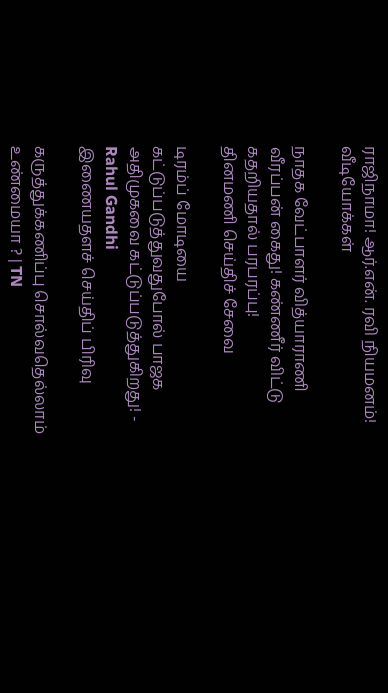ராஜிநாமா! ஆர்.என். ரவி நியமனம்!
வீடியோக்கள்

நாதக வேட்பாளர் வித்யாராணி வீரப்பன் கைது! கண்ணீர் விட்டு கதறியதால் பரபரப்பு!
தினமணி செய்திச் சேவை

டிரம்ப் மோடியை கட்டுப்படுத்துவதுபோல் பாஜக அதிமுகவை கட்டுப்படுத்துகிறது! - Rahul Gandhi
இணையதளச் செய்திப் பிரிவு

கருத்துக்கணிப்பு சொல்வதெல்லாம் உண்மையா ? | TN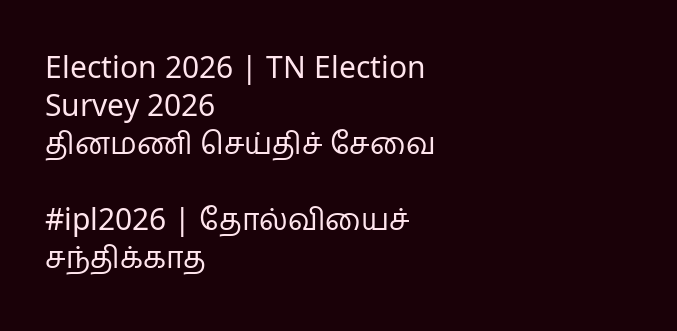Election 2026 | TN Election Survey 2026
தினமணி செய்திச் சேவை

#ipl2026 | தோல்வியைச் சந்திக்காத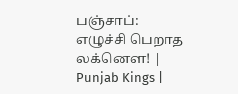பஞ்சாப்: எழுச்சி பெறாத லக்னௌ! | Punjab Kings |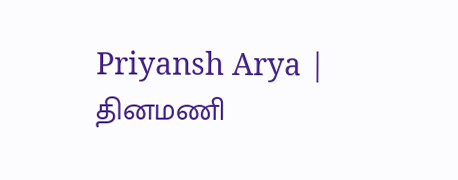Priyansh Arya |
தினமணி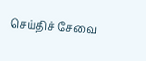செய்திச் சேவை